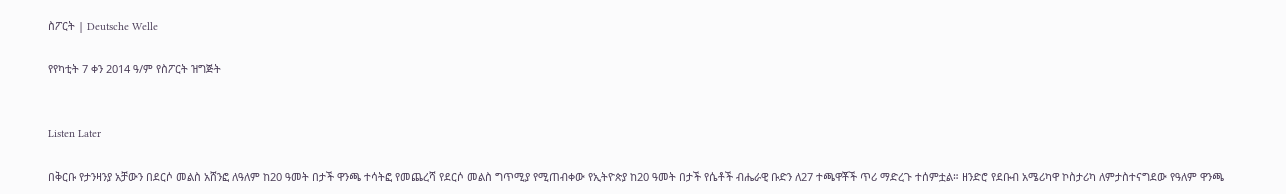ስፖርት | Deutsche Welle

የየካቲት 7 ቀን 2014 ዓ/ም የስፖርት ዝግጅት


Listen Later

በቅርቡ የታንዛንያ አቻውን በደርሶ መልስ አሸንፎ ለዓለም ከ20 ዓመት በታች ዋንጫ ተሳትፎ የመጨረሻ የደርሶ መልስ ግጥሚያ የሚጠብቀው የኢትዮጵያ ከ20 ዓመት በታች የሴቶች ብሔራዊ ቡድን ለ27 ተጫዋቾች ጥሪ ማድረጉ ተሰምቷል። ዘንድሮ የደቡብ አሜሪካዋ ኮስታሪካ ለምታስተናግደው የዓለም ዋንጫ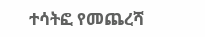ተሳትፎ የመጨረሻ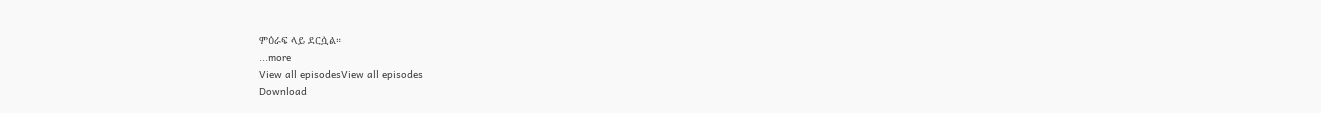ምዕራፍ ላይ ደርሷል።
...more
View all episodesView all episodes
Download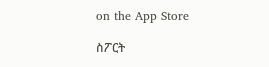on the App Store

ስፖርት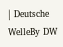| Deutsche WelleBy DW